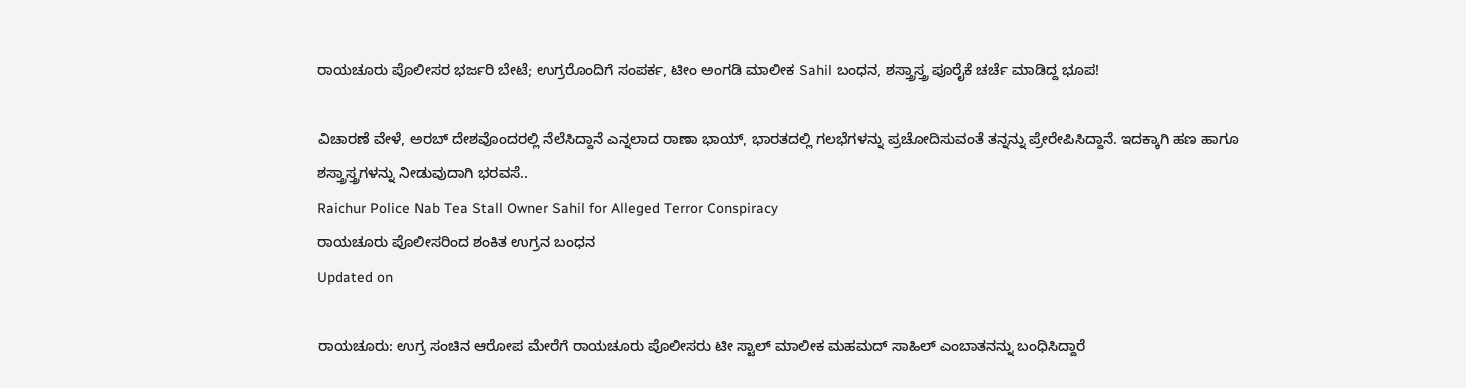ರಾಯಚೂರು ಪೊಲೀಸರ ಭರ್ಜರಿ ಬೇಟೆ; ಉಗ್ರರೊಂದಿಗೆ ಸಂಪರ್ಕ, ಟೀಂ ಅಂಗಡಿ ಮಾಲೀಕ Sahil ಬಂಧನ, ಶಸ್ತ್ರಾಸ್ತ್ರ ಪೂರೈಕೆ ಚರ್ಚೆ ಮಾಡಿದ್ದ ಭೂಪ!

ವಿಚಾರಣೆ ವೇಳೆ, ಅರಬ್ ದೇಶವೊಂದರಲ್ಲಿ ನೆಲೆಸಿದ್ದಾನೆ ಎನ್ನಲಾದ ರಾಣಾ ಭಾಯ್, ಭಾರತದಲ್ಲಿ ಗಲಭೆಗಳನ್ನು ಪ್ರಚೋದಿಸುವಂತೆ ತನ್ನನ್ನು ಪ್ರೇರೇಪಿಸಿದ್ದಾನೆ. ಇದಕ್ಕಾಗಿ ಹಣ ಹಾಗೂ ಶಸ್ತ್ರಾಸ್ತ್ರಗಳನ್ನು ನೀಡುವುದಾಗಿ ಭರವಸೆ..
Raichur Police Nab Tea Stall Owner Sahil for Alleged Terror Conspiracy
ರಾಯಚೂರು ಪೊಲೀಸರಿಂದ ಶಂಕಿತ ಉಗ್ರನ ಬಂಧನ
Updated on

ರಾಯಚೂರು: ಉಗ್ರ ಸಂಚಿನ ಆರೋಪ ಮೇರೆಗೆ ರಾಯಚೂರು ಪೊಲೀಸರು ಟೀ ಸ್ಟಾಲ್ ಮಾಲೀಕ ಮಹಮದ್ ಸಾಹಿಲ್ ಎಂಬಾತನನ್ನು ಬಂಧಿಸಿದ್ದಾರೆ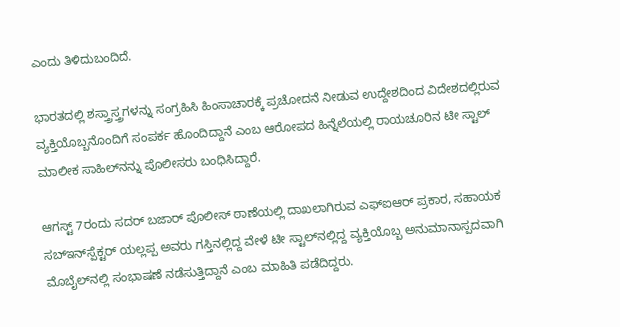ಎಂದು ತಿಳಿದುಬಂದಿದೆ.

ಭಾರತದಲ್ಲಿ ಶಸ್ತ್ರಾಸ್ತ್ರಗಳನ್ನು ಸಂಗ್ರಹಿಸಿ ಹಿಂಸಾಚಾರಕ್ಕೆ ಪ್ರಚೋದನೆ ನೀಡುವ ಉದ್ದೇಶದಿಂದ ವಿದೇಶದಲ್ಲಿರುವ ವ್ಯಕ್ತಿಯೊಬ್ಬನೊಂದಿಗೆ ಸಂಪರ್ಕ ಹೊಂದಿದ್ದಾನೆ ಎಂಬ ಆರೋಪದ ಹಿನ್ನೆಲೆಯಲ್ಲಿ ರಾಯಚೂರಿನ ಟೀ ಸ್ಟಾಲ್ ಮಾಲೀಕ ಸಾಹಿಲ್‌ನನ್ನು ಪೊಲೀಸರು ಬಂಧಿಸಿದ್ದಾರೆ.

ಆಗಸ್ಟ್ 7ರಂದು ಸದರ್ ಬಜಾರ್ ಪೊಲೀಸ್ ಠಾಣೆಯಲ್ಲಿ ದಾಖಲಾಗಿರುವ ಎಫ್‌ಐಆರ್ ಪ್ರಕಾರ, ಸಹಾಯಕ ಸಬ್‌ಇನ್‌ಸ್ಪೆಕ್ಟರ್ ಯಲ್ಲಪ್ಪ ಅವರು ಗಸ್ತಿನಲ್ಲಿದ್ದ ವೇಳೆ ಟೀ ಸ್ಟಾಲ್‌ನಲ್ಲಿದ್ದ ವ್ಯಕ್ತಿಯೊಬ್ಬ ಅನುಮಾನಾಸ್ಪದವಾಗಿ ಮೊಬೈಲ್‌ನಲ್ಲಿ ಸಂಭಾಷಣೆ ನಡೆಸುತ್ತಿದ್ದಾನೆ ಎಂಬ ಮಾಹಿತಿ ಪಡೆದಿದ್ದರು.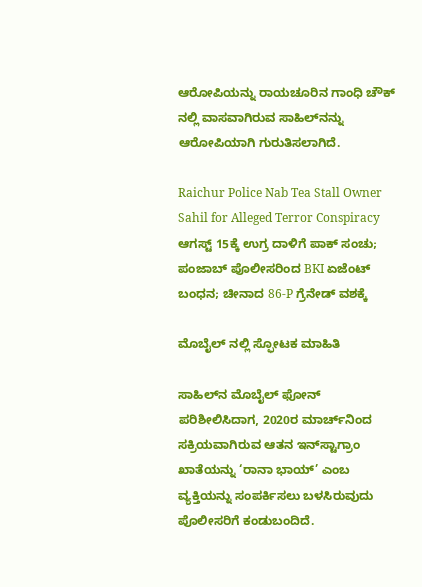ಆರೋಪಿಯನ್ನು ರಾಯಚೂರಿನ ಗಾಂಧಿ ಚೌಕ್ ನಲ್ಲಿ ವಾಸವಾಗಿರುವ ಸಾಹಿಲ್‌ನನ್ನು ಆರೋಪಿಯಾಗಿ ಗುರುತಿಸಲಾಗಿದೆ.

Raichur Police Nab Tea Stall Owner Sahil for Alleged Terror Conspiracy
ಆಗಸ್ಟ್ 15ಕ್ಕೆ ಉಗ್ರ ದಾಳಿಗೆ ಪಾಕ್ ಸಂಚು; ಪಂಜಾಬ್ ಪೊಲೀಸರಿಂದ BKI ಏಜೆಂಟ್ ಬಂಧನ; ಚೀನಾದ 86-P ಗ್ರೆನೇಡ್ ವಶಕ್ಕೆ

ಮೊಬೈಲ್ ನಲ್ಲಿ ಸ್ಫೋಟಕ ಮಾಹಿತಿ

ಸಾಹಿಲ್‌ನ ಮೊಬೈಲ್ ಫೋನ್ ಪರಿಶೀಲಿಸಿದಾಗ, 2020ರ ಮಾರ್ಚ್‌ನಿಂದ ಸಕ್ರಿಯವಾಗಿರುವ ಆತನ ಇನ್‌ಸ್ಟಾಗ್ರಾಂ ಖಾತೆಯನ್ನು ‘ರಾನಾ ಭಾಯ್’ ಎಂಬ ವ್ಯಕ್ತಿಯನ್ನು ಸಂಪರ್ಕಿಸಲು ಬಳಸಿರುವುದು ಪೊಲೀಸರಿಗೆ ಕಂಡುಬಂದಿದೆ.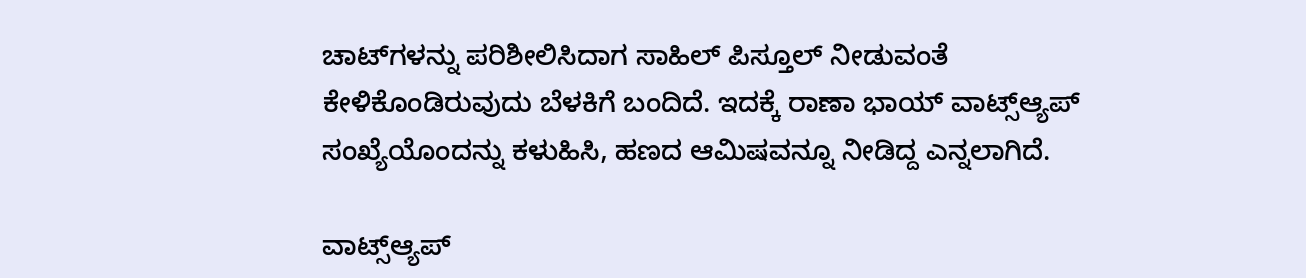ಚಾಟ್‌ಗಳನ್ನು ಪರಿಶೀಲಿಸಿದಾಗ ಸಾಹಿಲ್ ಪಿಸ್ತೂಲ್ ನೀಡುವಂತೆ ಕೇಳಿಕೊಂಡಿರುವುದು ಬೆಳಕಿಗೆ ಬಂದಿದೆ. ಇದಕ್ಕೆ ರಾಣಾ ಭಾಯ್ ವಾಟ್ಸ್‌ಆ್ಯಪ್ ಸಂಖ್ಯೆಯೊಂದನ್ನು ಕಳುಹಿಸಿ, ಹಣದ ಆಮಿಷವನ್ನೂ ನೀಡಿದ್ದ ಎನ್ನಲಾಗಿದೆ.

ವಾಟ್ಸ್‌ಆ್ಯಪ್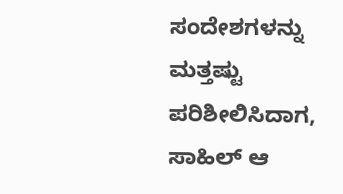ಸಂದೇಶಗಳನ್ನು ಮತ್ತಷ್ಟು ಪರಿಶೀಲಿಸಿದಾಗ, ಸಾಹಿಲ್ ಆ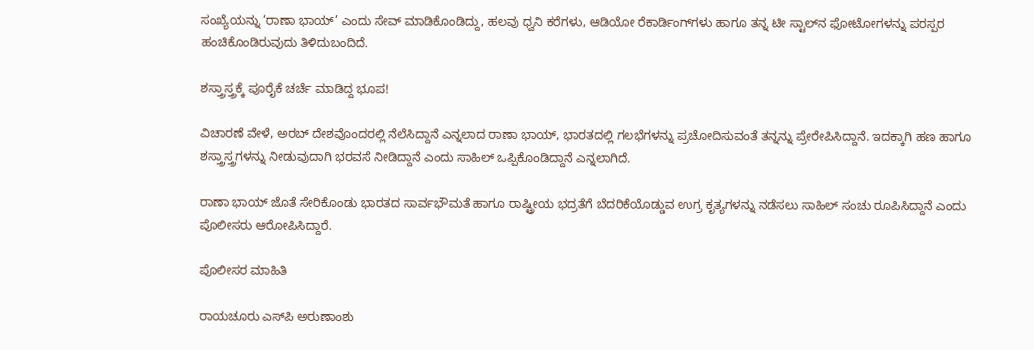ಸಂಖ್ಯೆಯನ್ನು ‘ರಾಣಾ ಭಾಯ್’ ಎಂದು ಸೇವ್ ಮಾಡಿಕೊಂಡಿದ್ದು, ಹಲವು ಧ್ವನಿ ಕರೆಗಳು, ಆಡಿಯೋ ರೆಕಾರ್ಡಿಂಗ್‌ಗಳು ಹಾಗೂ ತನ್ನ ಟೀ ಸ್ಟಾಲ್‌ನ ಫೋಟೋಗಳನ್ನು ಪರಸ್ಪರ ಹಂಚಿಕೊಂಡಿರುವುದು ತಿಳಿದುಬಂದಿದೆ.

ಶಸ್ತ್ರಾಸ್ತ್ರಕ್ಕೆ ಪೂರೈಕೆ ಚರ್ಚೆ ಮಾಡಿದ್ದ ಭೂಪ!

ವಿಚಾರಣೆ ವೇಳೆ, ಅರಬ್ ದೇಶವೊಂದರಲ್ಲಿ ನೆಲೆಸಿದ್ದಾನೆ ಎನ್ನಲಾದ ರಾಣಾ ಭಾಯ್, ಭಾರತದಲ್ಲಿ ಗಲಭೆಗಳನ್ನು ಪ್ರಚೋದಿಸುವಂತೆ ತನ್ನನ್ನು ಪ್ರೇರೇಪಿಸಿದ್ದಾನೆ. ಇದಕ್ಕಾಗಿ ಹಣ ಹಾಗೂ ಶಸ್ತ್ರಾಸ್ತ್ರಗಳನ್ನು ನೀಡುವುದಾಗಿ ಭರವಸೆ ನೀಡಿದ್ದಾನೆ ಎಂದು ಸಾಹಿಲ್ ಒಪ್ಪಿಕೊಂಡಿದ್ದಾನೆ ಎನ್ನಲಾಗಿದೆ.

ರಾಣಾ ಭಾಯ್ ಜೊತೆ ಸೇರಿಕೊಂಡು ಭಾರತದ ಸಾರ್ವಭೌಮತೆ ಹಾಗೂ ರಾಷ್ಟ್ರೀಯ ಭದ್ರತೆಗೆ ಬೆದರಿಕೆಯೊಡ್ಡುವ ಉಗ್ರ ಕೃತ್ಯಗಳನ್ನು ನಡೆಸಲು ಸಾಹಿಲ್ ಸಂಚು ರೂಪಿಸಿದ್ದಾನೆ ಎಂದು ಪೊಲೀಸರು ಆರೋಪಿಸಿದ್ದಾರೆ.

ಪೊಲೀಸರ ಮಾಹಿತಿ

ರಾಯಚೂರು ಎಸ್‌ಪಿ ಅರುಣಾಂಶು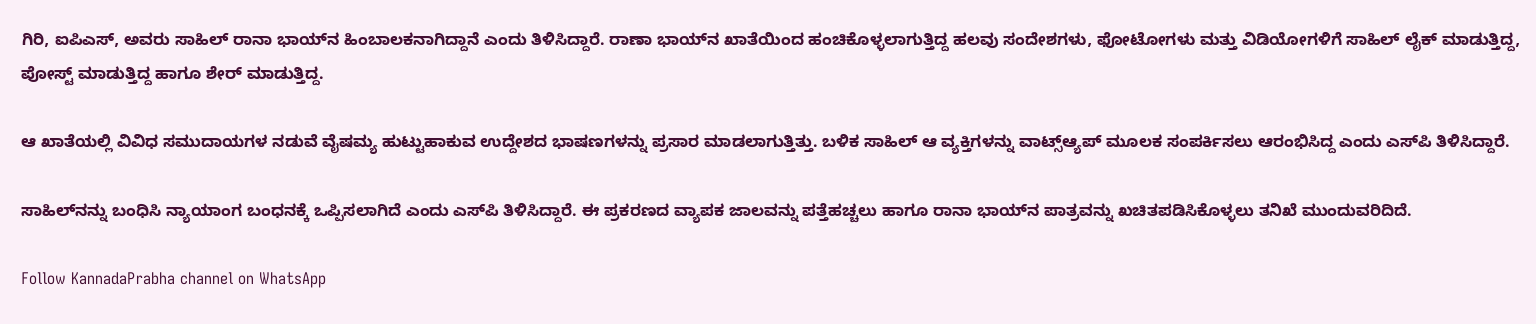ಗಿರಿ, ಐಪಿಎಸ್, ಅವರು ಸಾಹಿಲ್ ರಾನಾ ಭಾಯ್‌ನ ಹಿಂಬಾಲಕನಾಗಿದ್ದಾನೆ ಎಂದು ತಿಳಿಸಿದ್ದಾರೆ. ರಾಣಾ ಭಾಯ್‌ನ ಖಾತೆಯಿಂದ ಹಂಚಿಕೊಳ್ಳಲಾಗುತ್ತಿದ್ದ ಹಲವು ಸಂದೇಶಗಳು, ಫೋಟೋಗಳು ಮತ್ತು ವಿಡಿಯೋಗಳಿಗೆ ಸಾಹಿಲ್ ಲೈಕ್ ಮಾಡುತ್ತಿದ್ದ, ಪೋಸ್ಟ್ ಮಾಡುತ್ತಿದ್ದ ಹಾಗೂ ಶೇರ್ ಮಾಡುತ್ತಿದ್ದ.

ಆ ಖಾತೆಯಲ್ಲಿ ವಿವಿಧ ಸಮುದಾಯಗಳ ನಡುವೆ ವೈಷಮ್ಯ ಹುಟ್ಟುಹಾಕುವ ಉದ್ದೇಶದ ಭಾಷಣಗಳನ್ನು ಪ್ರಸಾರ ಮಾಡಲಾಗುತ್ತಿತ್ತು. ಬಳಿಕ ಸಾಹಿಲ್ ಆ ವ್ಯಕ್ತಿಗಳನ್ನು ವಾಟ್ಸ್‌ಆ್ಯಪ್ ಮೂಲಕ ಸಂಪರ್ಕಿಸಲು ಆರಂಭಿಸಿದ್ದ ಎಂದು ಎಸ್‌ಪಿ ತಿಳಿಸಿದ್ದಾರೆ.

ಸಾಹಿಲ್‌ನನ್ನು ಬಂಧಿಸಿ ನ್ಯಾಯಾಂಗ ಬಂಧನಕ್ಕೆ ಒಪ್ಪಿಸಲಾಗಿದೆ ಎಂದು ಎಸ್‌ಪಿ ತಿಳಿಸಿದ್ದಾರೆ. ಈ ಪ್ರಕರಣದ ವ್ಯಾಪಕ ಜಾಲವನ್ನು ಪತ್ತೆಹಚ್ಚಲು ಹಾಗೂ ರಾನಾ ಭಾಯ್‌ನ ಪಾತ್ರವನ್ನು ಖಚಿತಪಡಿಸಿಕೊಳ್ಳಲು ತನಿಖೆ ಮುಂದುವರಿದಿದೆ.

Follow KannadaPrabha channel on WhatsApp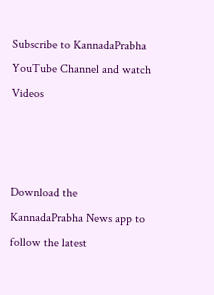Subscribe to KannadaPrabha YouTube Channel and watch Videos



Download the KannadaPrabha News app to follow the latest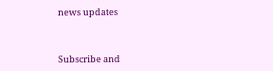news updates



Subscribe and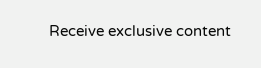Receive exclusive content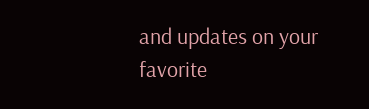and updates on your favorite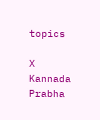topics

X
Kannada Prabha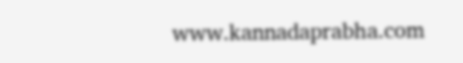www.kannadaprabha.com